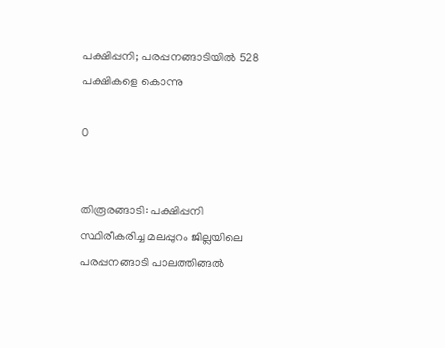പക്ഷിപ്പനി; പരപ്പനങ്ങാടിയില്‍ 528 പക്ഷികളെ കൊന്നു

0


തിരൂരങ്ങാടി: പക്ഷിപ്പനി സ്ഥിരീകരിച്ച മലപ്പുറം ജില്ലയിലെ പരപ്പനങ്ങാടി പാലത്തിങ്ങല്‍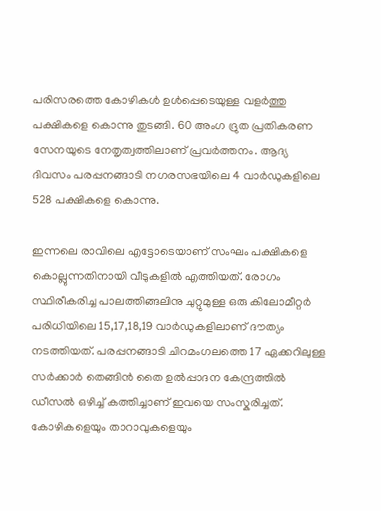പരിസരത്തെ കോഴികള്‍ ഉള്‍പ്പെടെയുള്ള വളര്‍ത്തു പക്ഷികളെ കൊന്നു തുടങ്ങി. 60 അംഗ ദ്രുത പ്രതികരണ സേനയുടെ നേതൃത്വത്തിലാണ് പ്രവര്‍ത്തനം. ആദ്യ ദിവസം പരപ്പനങ്ങാടി നഗരസഭയിലെ 4 വാര്‍ഡുകളിലെ 528 പക്ഷികളെ കൊന്നു.

ഇന്നലെ രാവിലെ എട്ടോടെയാണ് സംഘം പക്ഷികളെ കൊല്ലുന്നതിനായി വീടുകളില്‍ എത്തിയത്. രോഗം സ്ഥിരീകരിച്ച പാലത്തിങ്ങലിനു ചുറ്റുമുള്ള ഒരു കിലോമീറ്റര്‍ പരിധിയിലെ 15,17,18,19 വാര്‍ഡുകളിലാണ് ദൗത്യം നടത്തിയത്. പരപ്പനങ്ങാടി ചിറമംഗലത്തെ 17 ഏക്കറിലുള്ള സര്‍ക്കാര്‍ തെങ്ങിന്‍ തൈ ഉല്‍പ്പാദന കേന്ദ്രത്തില്‍ ഡീസല്‍ ഒഴിച്ച്‌ കത്തിച്ചാണ് ഇവയെ സംസ്കരിച്ചത്. കോഴികളെയും താറാവുകളെയും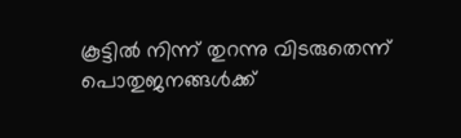കൂട്ടില്‍ നിന്ന് തുറന്നു വിടരുതെന്ന് പൊതുജനങ്ങള്‍ക്ക്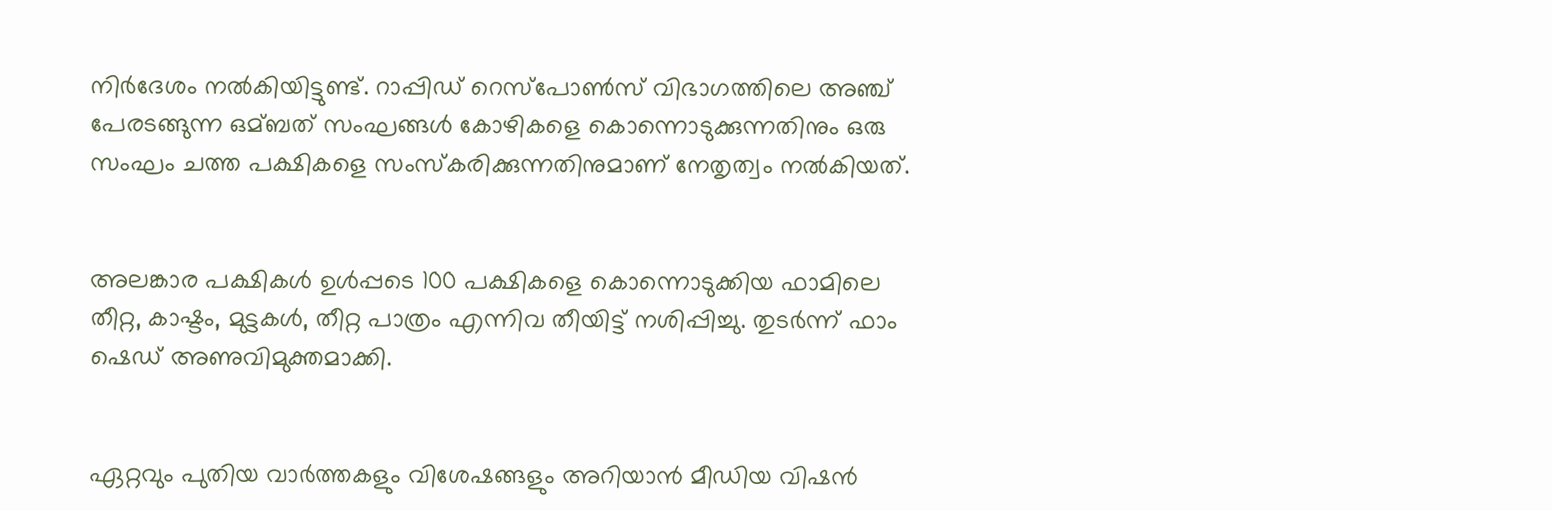നിര്‍ദേശം നല്‍കിയിട്ടുണ്ട്. റാപ്പിഡ് റെസ്‌പോണ്‍സ് വിഭാഗത്തിലെ അഞ്ച് പേരടങ്ങുന്ന ഒമ്ബത് സംഘങ്ങള്‍ കോഴികളെ കൊന്നൊടുക്കുന്നതിനും ഒരു സംഘം ചത്ത പക്ഷികളെ സംസ്‌കരിക്കുന്നതിനുമാണ് നേതൃത്വം നല്‍കിയത്.


അലങ്കാര പക്ഷികള്‍ ഉള്‍പ്പടെ 100 പക്ഷികളെ കൊന്നൊടുക്കിയ ഫാമിലെ തീറ്റ, കാഷ്ടം, മുട്ടകള്‍, തീറ്റ പാത്രം എന്നിവ തീയിട്ട് നശിപ്പിച്ചു. തുടര്‍ന്ന് ഫാം ഷെഡ് അണുവിമുക്തമാക്കി.


ഏറ്റവും പുതിയ വാർത്തകളും വിശേഷങ്ങളും അറിയാൻ മീഡിയ വിഷൻ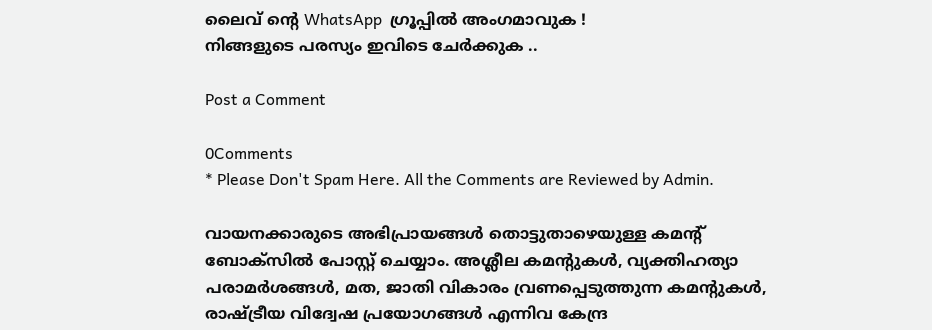ലൈവ് ന്റെ WhatsApp  ഗ്രൂപ്പിൽ അംഗമാവുക !
നിങ്ങളുടെ പരസ്യം ഇവിടെ ചേർക്കുക ..

Post a Comment

0Comments
* Please Don't Spam Here. All the Comments are Reviewed by Admin.

വായനക്കാരുടെ അഭിപ്രായങ്ങള്‍ തൊട്ടുതാഴെയുള്ള കമന്റ് ബോക്‌സില്‍ പോസ്റ്റ് ചെയ്യാം. അശ്ലീല കമന്റുകള്‍, വ്യക്തിഹത്യാ പരാമര്‍ശങ്ങള്‍, മത, ജാതി വികാരം വ്രണപ്പെടുത്തുന്ന കമന്റുകള്‍, രാഷ്ട്രീയ വിദ്വേഷ പ്രയോഗങ്ങള്‍ എന്നിവ കേന്ദ്ര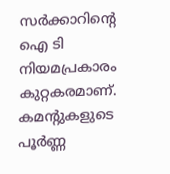സര്‍ക്കാറിന്റെ ഐ ടി നിയമപ്രകാരം കുറ്റകരമാണ്. കമന്റുകളുടെ പൂര്‍ണ്ണ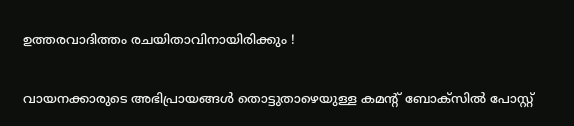ഉത്തരവാദിത്തം രചയിതാവിനായിരിക്കും !

വായനക്കാരുടെ അഭിപ്രായങ്ങള്‍ തൊട്ടുതാഴെയുള്ള കമന്റ് ബോക്‌സില്‍ പോസ്റ്റ്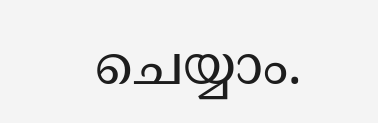ചെയ്യാം.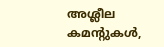അശ്ലീല കമന്റുകള്‍,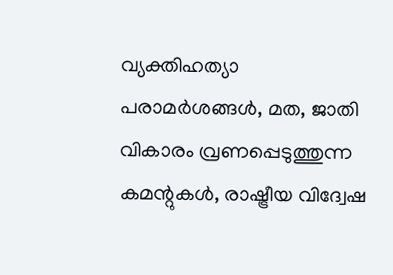വ്യക്തിഹത്യാ പരാമര്‍ശങ്ങള്‍, മത, ജാതി വികാരം വ്രണപ്പെടുത്തുന്ന കമന്റുകള്‍, രാഷ്ട്രീയ വിദ്വേഷ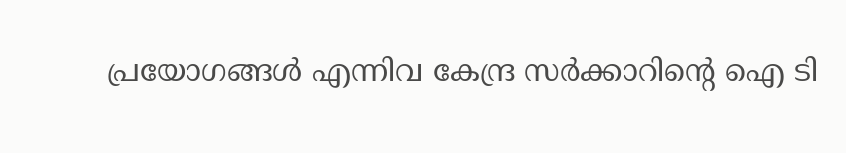പ്രയോഗങ്ങള്‍ എന്നിവ കേന്ദ്ര സര്‍ക്കാറിന്റെ ഐ ടി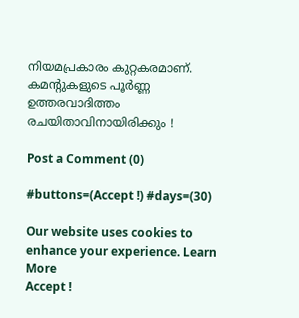നിയമപ്രകാരം കുറ്റകരമാണ്. കമന്റുകളുടെ പൂര്‍ണ്ണ ഉത്തരവാദിത്തം രചയിതാവിനായിരിക്കും !

Post a Comment (0)

#buttons=(Accept !) #days=(30)

Our website uses cookies to enhance your experience. Learn More
Accept !